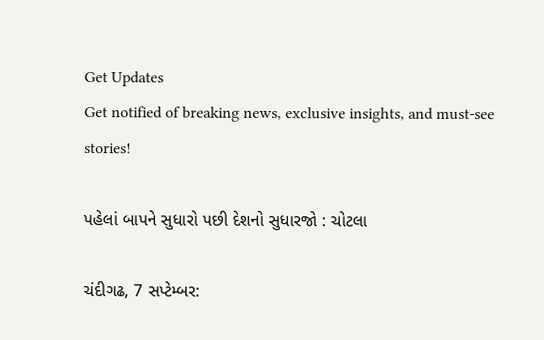Get Updates
Get notified of breaking news, exclusive insights, and must-see stories!

પહેલાં બાપને સુધારો પછી દેશનો સુધારજો : ચોટલા

ચંદીગઢ, 7 સપ્ટેમ્બર: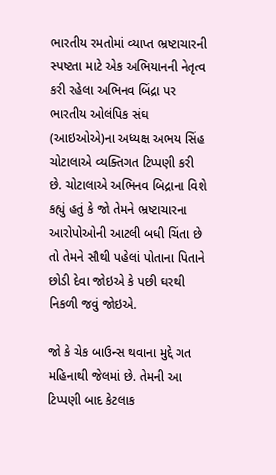ભારતીય રમતોમાં વ્યાપ્ત ભ્રષ્ટાચારની સ્પષ્ટતા માટે એક અભિયાનની નેતૃત્વ કરી રહેલા અભિનવ બિંદ્રા પર ભારતીય ઓલંપિક સંઘ (આઇઓએ)ના અધ્યક્ષ અભય સિંહ ચોટાલાએ વ્યક્તિગત ટિપ્પણી કરી છે. ચોટાલાએ અભિનવ બિદ્રાના વિશે કહ્યું હતું કે જો તેમને ભ્રષ્ટાચારના આરોપોઓની આટલી બધી ચિંતા છે તો તેમને સૌથી પહેલાં પોતાના પિતાને છોડી દેવા જોઇએ કે પછી ઘરથી નિકળી જવું જોઇએ.

જો કે ચેક બાઉન્સ થવાના મુદ્દે ગત મહિનાથી જેલમાં છે. તેમની આ ટિપ્પણી બાદ કેટલાક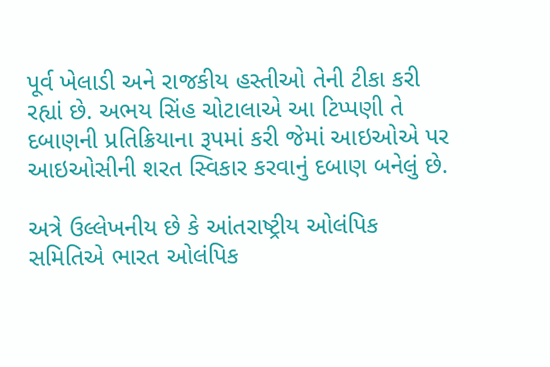પૂર્વ ખેલાડી અને રાજકીય હસ્તીઓ તેની ટીકા કરી રહ્યાં છે. અભય સિંહ ચોટાલાએ આ ટિપ્પણી તે દબાણની પ્રતિક્રિયાના રૂપમાં કરી જેમાં આઇઓએ પર આઇઓસીની શરત સ્વિકાર કરવાનું દબાણ બનેલું છે.

અત્રે ઉલ્લેખનીય છે કે આંતરાષ્ટ્રીય ઓલંપિક સમિતિએ ભારત ઓલંપિક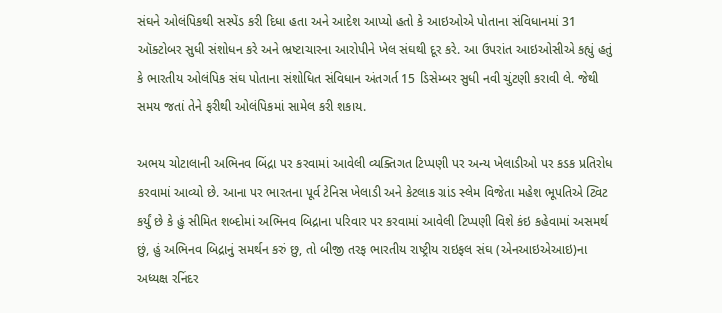સંઘને ઓલંપિકથી સસ્પેંડ કરી દિધા હતા અને આદેશ આપ્યો હતો કે આઇઓએ પોતાના સંવિધાનમાં 31 ઑક્ટોબર સુધી સંશોધન કરે અને ભ્રષ્ટાચારના આરોપીને ખેલ સંઘથી દૂર કરે. આ ઉપરાંત આઇઓસીએ કહ્યું હતું કે ભારતીય ઓલંપિક સંઘ પોતાના સંશોધિત સંવિધાન અંતગર્ત 15 ડિસેમ્બર સુધી નવી ચુંટણી કરાવી લે. જેથી સમય જતાં તેને ફરીથી ઓલંપિકમાં સામેલ કરી શકાય.

અભય ચોટાલાની અભિનવ બિંદ્રા પર કરવામાં આવેલી વ્યક્તિગત ટિપ્પણી પર અન્ય ખેલાડીઓ પર કડક પ્રતિરોધ કરવામાં આવ્યો છે. આના પર ભારતના પૂર્વ ટેનિસ ખેલાડી અને કેટલાક ગ્રાંડ સ્લેમ વિજેતા મહેશ ભૂપતિએ ટ્વિટ કર્યું છે કે હું સીમિત શબ્દોમાં અભિનવ બિદ્રાના પરિવાર પર કરવામાં આવેલી ટિપ્પણી વિશે કંઇ કહેવામાં અસમર્થ છું, હું અભિનવ બિદ્રાનું સમર્થન કરું છુ, તો બીજી તરફ ભારતીય રાષ્ટ્રીય રાઇફલ સંઘ (એનઆઇએઆઇ)ના અધ્યક્ષ રનિંદર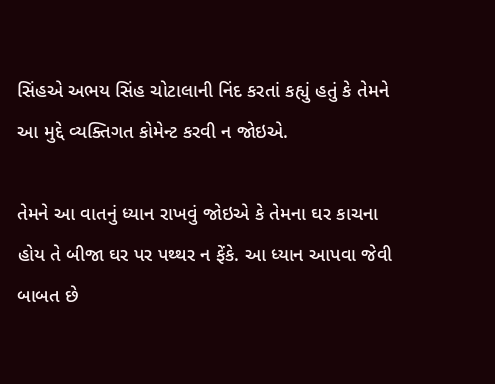સિંહએ અભય સિંહ ચોટાલાની નિંદ કરતાં કહ્યું હતું કે તેમને આ મુદ્દે વ્યક્તિગત કોમેન્ટ કરવી ન જોઇએ.

તેમને આ વાતનું ધ્યાન રાખવું જોઇએ કે તેમના ઘર કાચના હોય તે બીજા ઘર પર પથ્થર ન ફેંકે. આ ધ્યાન આપવા જેવી બાબત છે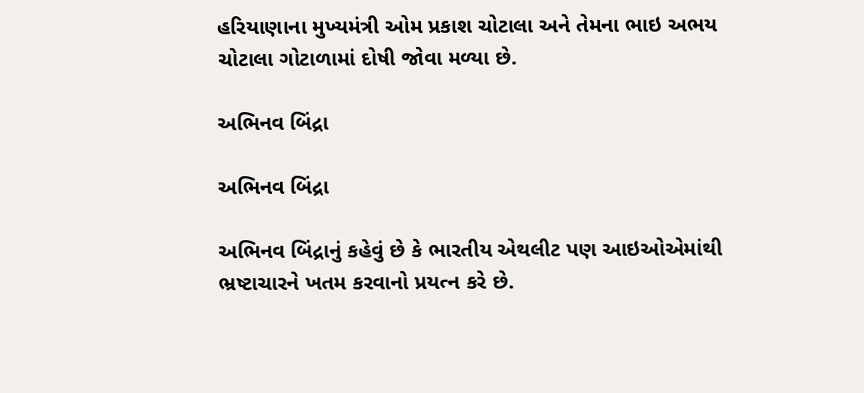હરિયાણાના મુખ્યમંત્રી ઓમ પ્રકાશ ચોટાલા અને તેમના ભાઇ અભય ચોટાલા ગોટાળામાં દોષી જોવા મળ્યા છે.

અભિનવ બિંદ્રા

અભિનવ બિંદ્રા

અભિનવ બિંદ્રાનું કહેવું છે કે ભારતીય એથલીટ પણ આઇઓએમાંથી ભ્રષ્ટાચારને ખતમ કરવાનો પ્રયત્ન કરે છે.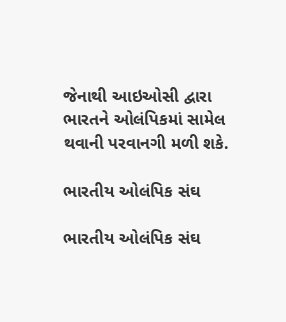જેનાથી આઇઓસી દ્વારા ભારતને ઓલંપિકમાં સામેલ થવાની પરવાનગી મળી શકે.

ભારતીય ઓલંપિક સંઘ

ભારતીય ઓલંપિક સંઘ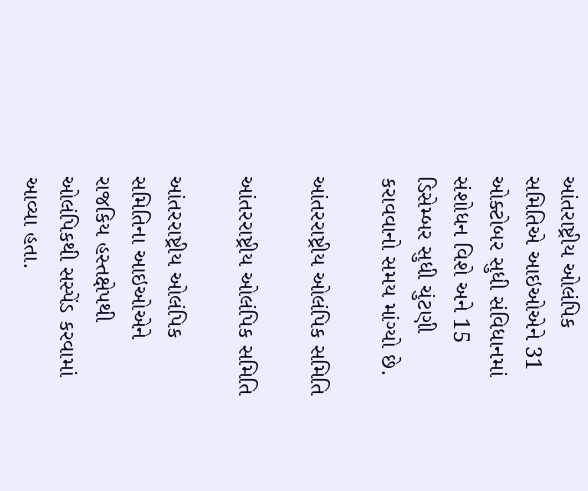આંતરાષ્ટ્રીય ઓલંપિક સમિતિએ આઇઓએને 31 ઓક્ટોબર સુધી સંવિધાનમાં સંશોધન વિશે અને 15 ડિસેમ્બર સુધી ચુંટણી કરાવવાનો સમય માંગ્યો છે.

આંતરરાષ્ટ્રીય ઓલંપિક સમિતિ

આંતરરાષ્ટ્રીય ઓલંપિક સમિતિ

આંતરરાષ્ટ્રીય ઓલંપિક સમિતિના આઇઓએને રાજકિય હસ્તક્ષેપથી ઓલંપિકથી સસ્પેંડ કરવામાં આવ્યા હતા.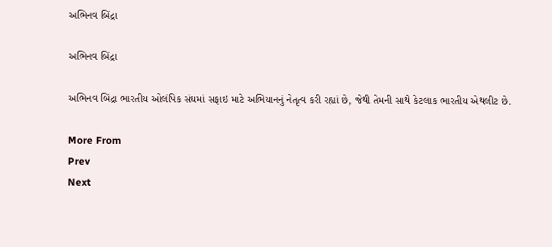અભિનવ બિંદ્રા

અભિનવ બિંદ્રા

અભિનવ બિંદ્રા ભારતીય ઓલંપિક સંઘમાં સફાઇ માટે અભિયાનનું નેતૃત્વ કરી રહ્યાં છે, જેથી તેમની સાથે કેટલાક ભારતીય એથલીટ છે.

More From
Prev
Next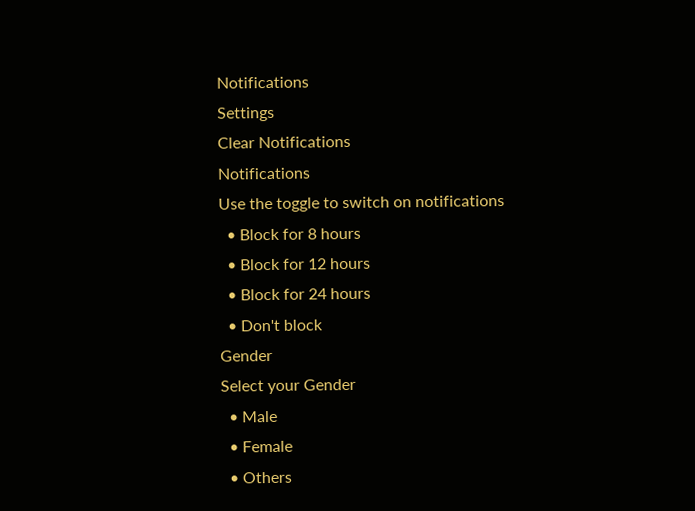Notifications
Settings
Clear Notifications
Notifications
Use the toggle to switch on notifications
  • Block for 8 hours
  • Block for 12 hours
  • Block for 24 hours
  • Don't block
Gender
Select your Gender
  • Male
  • Female
  • Others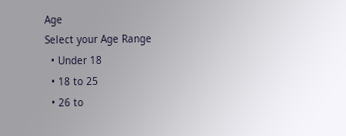Age
Select your Age Range
  • Under 18
  • 18 to 25
  • 26 to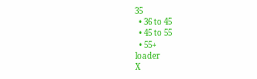35
  • 36 to 45
  • 45 to 55
  • 55+
loader
X